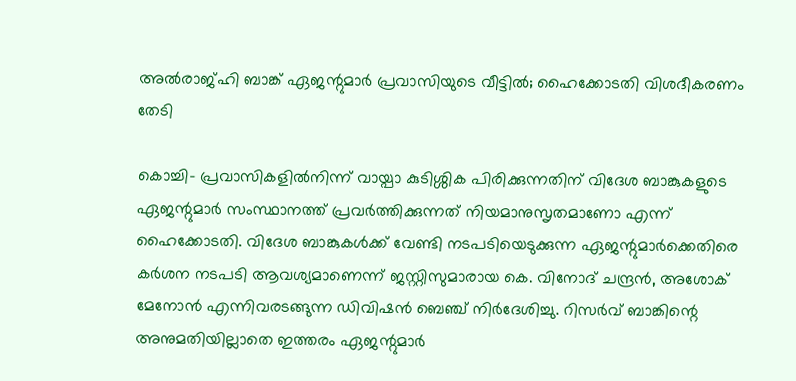അല്‍രാജ്ഹി ബാങ്ക് ഏജന്റുമാര്‍ പ്രവാസിയുടെ വീട്ടില്‍; ഹൈക്കോടതി വിശദീകരണം തേടി

കൊച്ചി- പ്രവാസികളില്‍നിന്ന് വായ്പാ കുടിശ്ശിക പിരിക്കുന്നതിന് വിദേശ ബാങ്കുകളുടെ ഏജന്റുമാര്‍ സംസ്ഥാനത്ത് പ്രവര്‍ത്തിക്കുന്നത് നിയമാനുസൃതമാണോ എന്ന് ഹൈക്കോടതി. വിദേശ ബാങ്കുകള്‍ക്ക് വേണ്ടി നടപടിയെടുക്കുന്ന ഏജന്റുമാര്‍ക്കെതിരെ കര്‍ശന നടപടി ആവശ്യമാണെന്ന് ജസ്റ്റിസുമാരായ കെ. വിനോദ് ചന്ദ്രന്‍, അശോക് മേനോന്‍ എന്നിവരടങ്ങുന്ന ഡിവിഷന്‍ ബെഞ്ച് നിര്‍ദേശിച്ചു. റിസര്‍വ് ബാങ്കിന്റെ അനുമതിയില്ലാതെ ഇത്തരം ഏജന്റുമാര്‍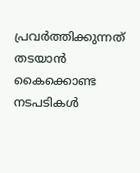പ്രവര്‍ത്തിക്കുന്നത് തടയാന്‍ കൈക്കൊണ്ട നടപടികള്‍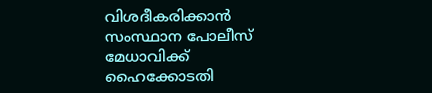വിശദീകരിക്കാന്‍ സംസ്ഥാന പോലീസ് മേധാവിക്ക് ഹൈക്കോടതി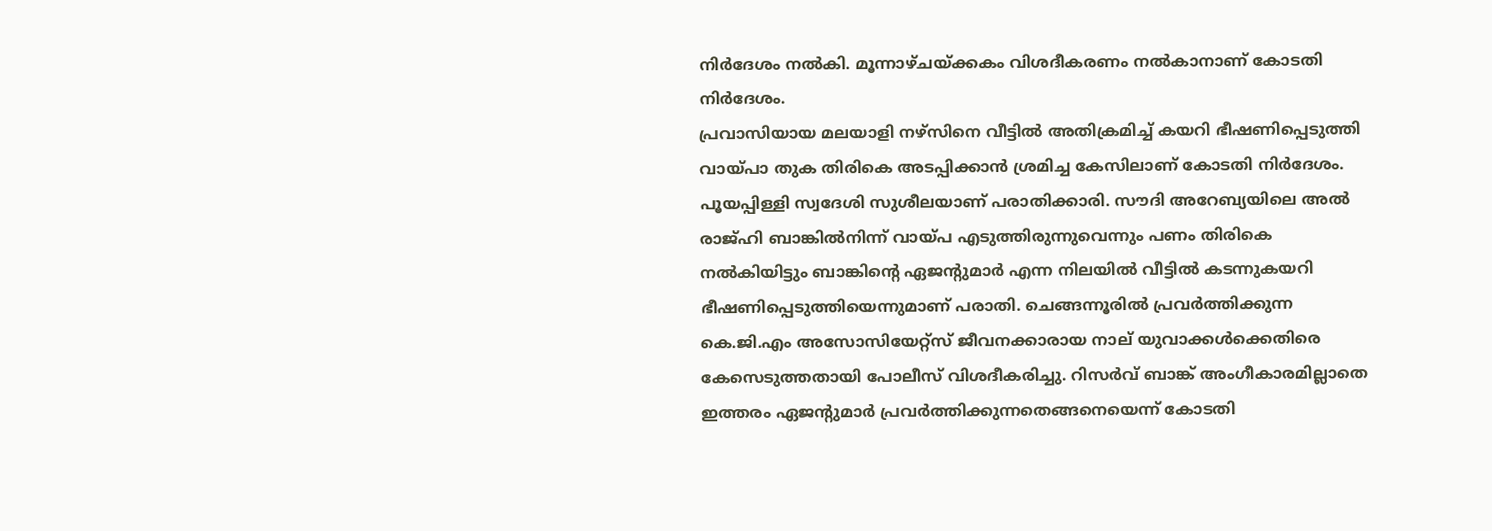നിര്‍ദേശം നല്‍കി. മൂന്നാഴ്ചയ്ക്കകം വിശദീകരണം നല്‍കാനാണ് കോടതി നിര്‍ദേശം.
പ്രവാസിയായ മലയാളി നഴ്‌സിനെ വീട്ടില്‍ അതിക്രമിച്ച് കയറി ഭീഷണിപ്പെടുത്തി വായ്പാ തുക തിരികെ അടപ്പിക്കാന്‍ ശ്രമിച്ച കേസിലാണ് കോടതി നിര്‍ദേശം. പൂയപ്പിള്ളി സ്വദേശി സുശീലയാണ് പരാതിക്കാരി. സൗദി അറേബ്യയിലെ അല്‍ രാജ്ഹി ബാങ്കില്‍നിന്ന് വായ്പ എടുത്തിരുന്നുവെന്നും പണം തിരികെ നല്‍കിയിട്ടും ബാങ്കിന്റെ ഏജന്റുമാര്‍ എന്ന നിലയില്‍ വീട്ടില്‍ കടന്നുകയറി ഭീഷണിപ്പെടുത്തിയെന്നുമാണ് പരാതി. ചെങ്ങന്നൂരില്‍ പ്രവര്‍ത്തിക്കുന്ന കെ.ജി.എം അസോസിയേറ്റ്‌സ് ജീവനക്കാരായ നാല് യുവാക്കള്‍ക്കെതിരെ കേസെടുത്തതായി പോലീസ് വിശദീകരിച്ചു. റിസര്‍വ് ബാങ്ക് അംഗീകാരമില്ലാതെ ഇത്തരം ഏജന്റുമാര്‍ പ്രവര്‍ത്തിക്കുന്നതെങ്ങനെയെന്ന് കോടതി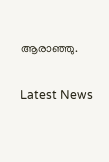ആരാഞ്ഞു.

Latest News